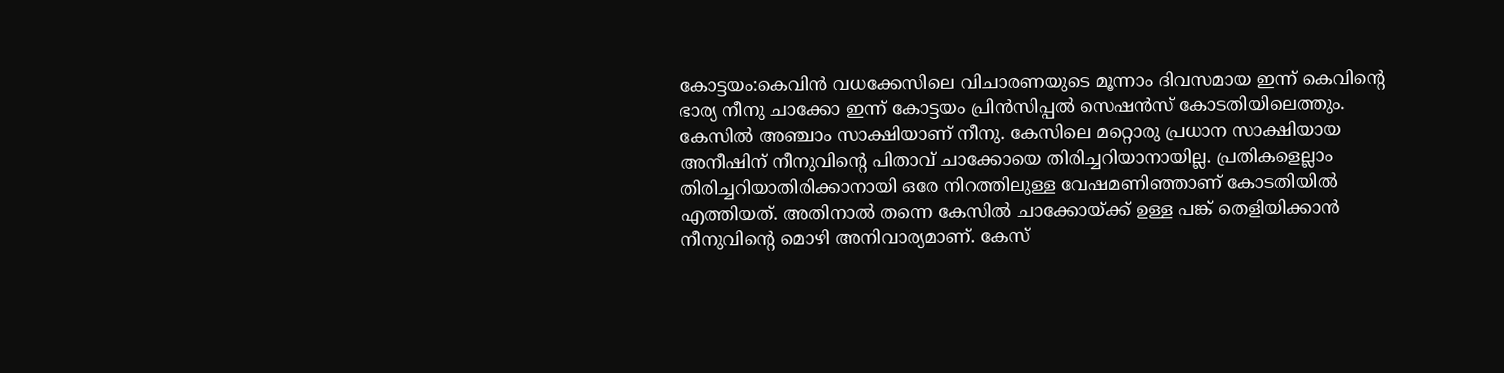കോട്ടയം:കെവിൻ വധക്കേസിലെ വിചാരണയുടെ മൂന്നാം ദിവസമായ ഇന്ന് കെവിന്റെ ഭാര്യ നീനു ചാക്കോ ഇന്ന് കോട്ടയം പ്രിൻസിപ്പൽ സെഷൻസ് കോടതിയിലെത്തും. കേസിൽ അഞ്ചാം സാക്ഷിയാണ് നീനു. കേസിലെ മറ്റൊരു പ്രധാന സാക്ഷിയായ അനീഷിന് നീനുവിന്റെ പിതാവ് ചാക്കോയെ തിരിച്ചറിയാനായില്ല. പ്രതികളെല്ലാം തിരിച്ചറിയാതിരിക്കാനായി ഒരേ നിറത്തിലുള്ള വേഷമണിഞ്ഞാണ് കോടതിയിൽ എത്തിയത്. അതിനാൽ തന്നെ കേസിൽ ചാക്കോയ്ക്ക് ഉള്ള പങ്ക് തെളിയിക്കാൻ നീനുവിന്റെ മൊഴി അനിവാര്യമാണ്. കേസ്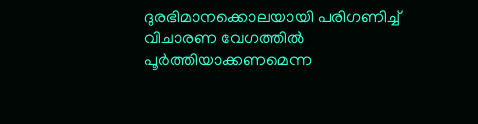ദുരഭിമാനക്കൊലയായി പരിഗണിച്ച് വിചാരണ വേഗത്തിൽ പൂർത്തിയാക്കണമെന്ന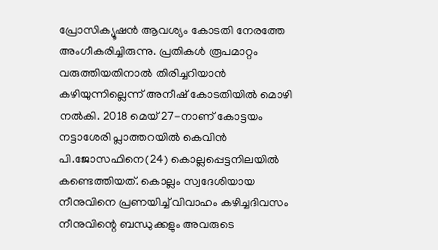പ്രോസിക്യൂഷൻ ആവശ്യം കോടതി നേരത്തേ അംഗീകരിച്ചിരുന്നു. പ്രതികൾ രൂപമാറ്റം വരുത്തിയതിനാൽ തിരിച്ചറിയാൻ കഴിയുന്നില്ലെന്ന് അനീഷ് കോടതിയിൽ മൊഴി നൽകി. 2018 മെയ് 27-നാണ് കോട്ടയം നട്ടാശേരി പ്ലാത്തറയിൽ കെവിൻ പി.ജോസഫിനെ(24) കൊല്ലപ്പെട്ടനിലയിൽ കണ്ടെത്തിയത്. കൊല്ലം സ്വദേശിയായ നീനുവിനെ പ്രണയിച്ച് വിവാഹം കഴിച്ചദിവസം നീനുവിന്റെ ബന്ധുക്കളും അവരുടെ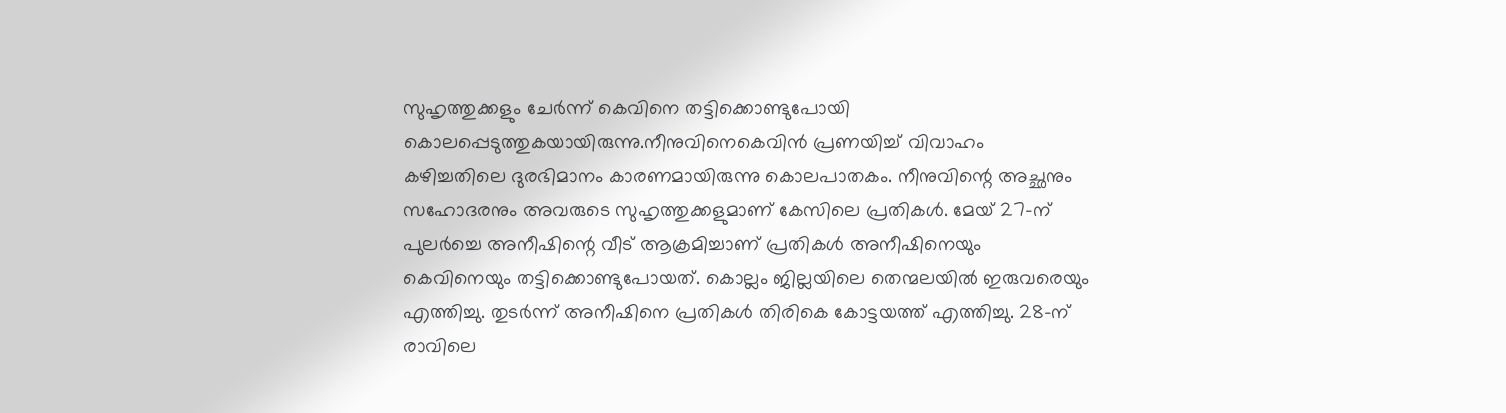സുഹൃത്തുക്കളും ചേർന്ന് കെവിനെ തട്ടിക്കൊണ്ടുപോയി കൊലപ്പെടുത്തുകയായിരുന്നു.നീനുവിനെകെവിൻ പ്രണയിച്ച് വിവാഹം കഴിച്ചതിലെ ദുരഭിമാനം കാരണമായിരുന്നു കൊലപാതകം. നീനുവിന്റെ അച്ഛനും സഹോദരനും അവരുടെ സുഹൃത്തുക്കളുമാണ് കേസിലെ പ്രതികൾ. മേയ് 27-ന് പുലർച്ചെ അനീഷിന്റെ വീട് ആക്രമിച്ചാണ് പ്രതികൾ അനീഷിനെയും കെവിനെയും തട്ടിക്കൊണ്ടുപോയത്. കൊല്ലം ജില്ലയിലെ തെന്മലയിൽ ഇരുവരെയും എത്തിച്ചു. തുടർന്ന് അനീഷിനെ പ്രതികൾ തിരികെ കോട്ടയത്ത് എത്തിച്ചു. 28-ന് രാവിലെ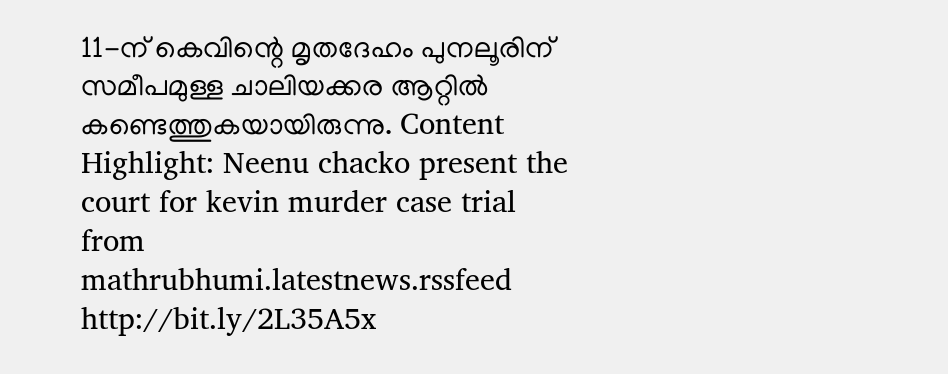11-ന് കെവിന്റെ മൃതദേഹം പുനലൂരിന് സമീപമുള്ള ചാലിയക്കര ആറ്റിൽ കണ്ടെത്തുകയായിരുന്നു. Content Highlight: Neenu chacko present the court for kevin murder case trial
from mathrubhumi.latestnews.rssfeed http://bit.ly/2L35A5x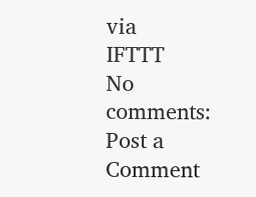via
IFTTT
No comments:
Post a Comment